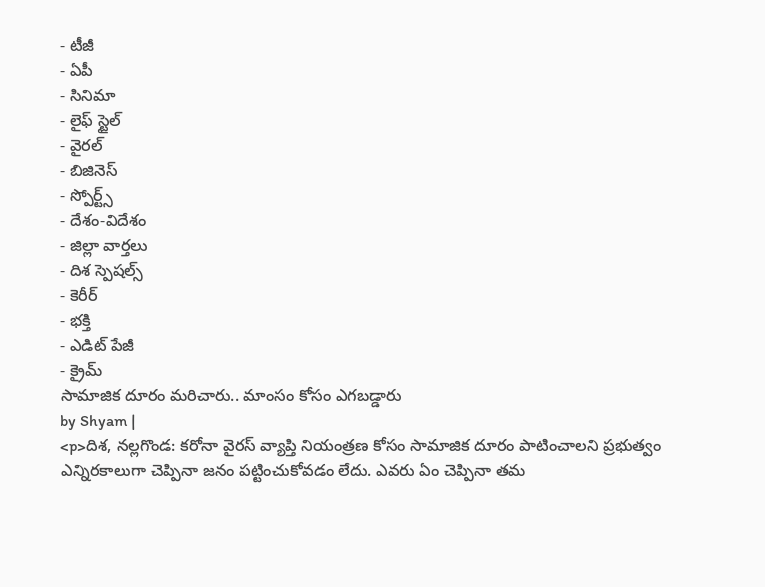- టీజీ
- ఏపీ
- సినిమా
- లైఫ్ స్టైల్
- వైరల్
- బిజినెస్
- స్పోర్ట్స్
- దేశం-విదేశం
- జిల్లా వార్తలు
- దిశ స్పెషల్స్
- కెరీర్
- భక్తి
- ఎడిట్ పేజీ
- క్రైమ్
సామాజిక దూరం మరిచారు.. మాంసం కోసం ఎగబడ్డారు
by Shyam |
<p>దిశ, నల్లగొండ: కరోనా వైరస్ వ్యాప్తి నియంత్రణ కోసం సామాజిక దూరం పాటించాలని ప్రభుత్వం ఎన్నిరకాలుగా చెప్పినా జనం పట్టించుకోవడం లేదు. ఎవరు ఏం చెప్పినా తమ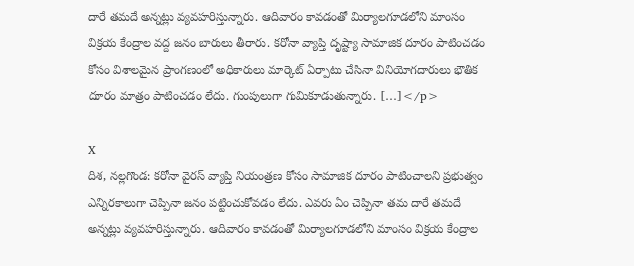దారే తమదే అన్నట్లు వ్యవహరిస్తున్నారు. ఆదివారం కావడంతో మిర్యాలగూడలోని మాంసం విక్రయ కేంద్రాల వద్ద జనం బారులు తీరారు. కరోనా వ్యాప్తి దృష్ట్యా సామాజిక దూరం పాటించడం కోసం విశాలమైన ప్రాంగణంలో అధికారులు మార్కెట్ ఏర్పాటు చేసినా వినియోగదారులు భౌతిక దూరం మాత్రం పాటించడం లేదు. గుంపులుగా గుమికూడుతున్నారు. […]</p>

X
దిశ, నల్లగొండ: కరోనా వైరస్ వ్యాప్తి నియంత్రణ కోసం సామాజిక దూరం పాటించాలని ప్రభుత్వం ఎన్నిరకాలుగా చెప్పినా జనం పట్టించుకోవడం లేదు. ఎవరు ఏం చెప్పినా తమ దారే తమదే అన్నట్లు వ్యవహరిస్తున్నారు. ఆదివారం కావడంతో మిర్యాలగూడలోని మాంసం విక్రయ కేంద్రాల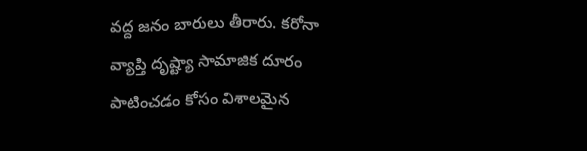వద్ద జనం బారులు తీరారు. కరోనా వ్యాప్తి దృష్ట్యా సామాజిక దూరం పాటించడం కోసం విశాలమైన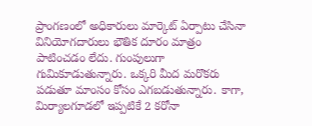ప్రాంగణంలో అధికారులు మార్కెట్ ఏర్పాటు చేసినా వినియోగదారులు భౌతిక దూరం మాత్రం పాటించడం లేదు. గుంపులుగా గుమికూడుతున్నారు. ఒక్కరి మీద మరొకరు పడుతూ మాంసం కోసం ఎగబడుతున్నారు. కాగా, మిర్యాలగూడలో ఇప్పటికే 2 కరోనా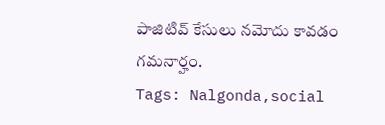పాజిటివ్ కేసులు నమోదు కావడం గమనార్హం.
Tags: Nalgonda,social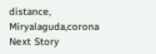distance, Miryalaguda,corona
Next Story